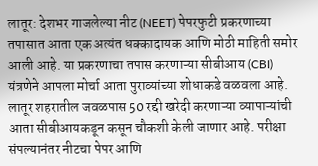लातूर: देशभर गाजलेल्या नीट (NEET) पेपरफुटी प्रकरणाच्या तपासात आता एक अत्यंत धक्कादायक आणि मोठी माहिती समोर आली आहे. या प्रकरणाचा तपास करणाऱ्या सीबीआय (CBI) यंत्रणेने आपला मोर्चा आता पुराव्यांच्या शोधाकडे वळवला आहे. लातूर शहरातील जवळपास 50 रद्दी खरेदी करणाऱ्या व्यापाऱ्यांची आता सीबीआयकडून कसून चौकशी केली जाणार आहे. परीक्षा संपल्यानंतर नीटचा पेपर आणि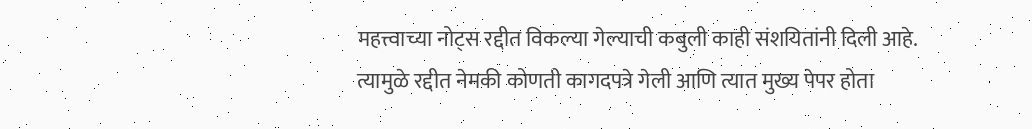महत्त्वाच्या नोट्स रद्दीत विकल्या गेल्याची कबुली काही संशयितांनी दिली आहे. त्यामुळे रद्दीत नेमकी कोणती कागदपत्रे गेली आणि त्यात मुख्य पेपर होता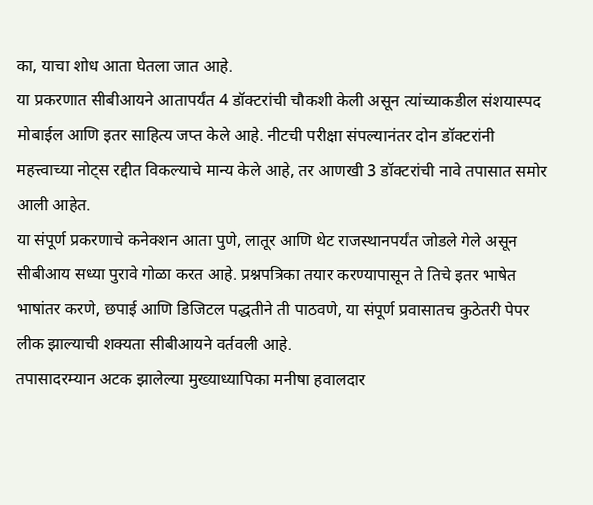का, याचा शोध आता घेतला जात आहे.
या प्रकरणात सीबीआयने आतापर्यंत 4 डॉक्टरांची चौकशी केली असून त्यांच्याकडील संशयास्पद मोबाईल आणि इतर साहित्य जप्त केले आहे. नीटची परीक्षा संपल्यानंतर दोन डॉक्टरांनी महत्त्वाच्या नोट्स रद्दीत विकल्याचे मान्य केले आहे, तर आणखी 3 डॉक्टरांची नावे तपासात समोर आली आहेत.
या संपूर्ण प्रकरणाचे कनेक्शन आता पुणे, लातूर आणि थेट राजस्थानपर्यंत जोडले गेले असून सीबीआय सध्या पुरावे गोळा करत आहे. प्रश्नपत्रिका तयार करण्यापासून ते तिचे इतर भाषेत भाषांतर करणे, छपाई आणि डिजिटल पद्धतीने ती पाठवणे, या संपूर्ण प्रवासातच कुठेतरी पेपर लीक झाल्याची शक्यता सीबीआयने वर्तवली आहे.
तपासादरम्यान अटक झालेल्या मुख्याध्यापिका मनीषा हवालदार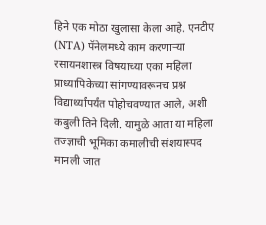हिने एक मोठा खुलासा केला आहे. एनटीए (NTA) पॅनेलमध्ये काम करणाऱ्या रसायनशास्त्र विषयाच्या एका महिला प्राध्यापिकेच्या सांगण्यावरूनच प्रश्न विद्यार्थ्यांपर्यंत पोहोचवण्यात आले, अशी कबुली तिने दिली. यामुळे आता या महिला तज्ज्ञाची भूमिका कमालीची संशयास्पद मानली जात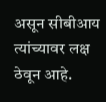असून सीबीआय त्यांच्यावर लक्ष ठेवून आहे.